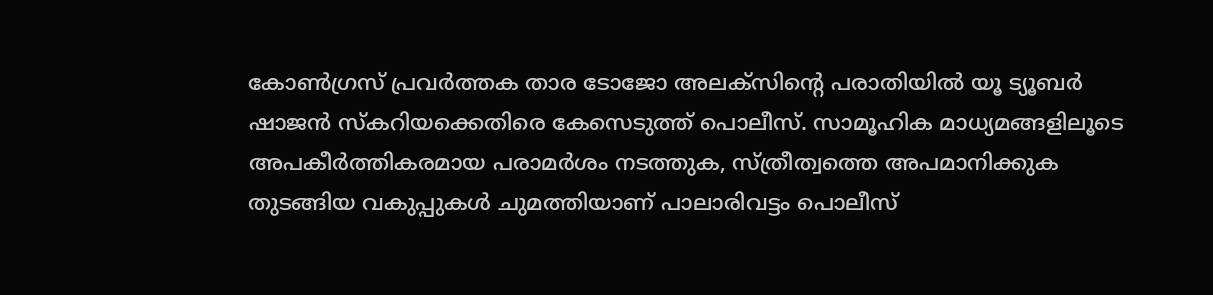കോണ്‍ഗ്രസ് പ്രവർത്തക താര ടോജോ അലക്സിന്റെ പരാതിയില്‍ യൂ ട്യൂബ‍ർ ഷാജൻ സ്കറിയക്കെതിരെ കേസെടുത്ത് പൊലീസ്. സാമൂഹിക മാധ്യമങ്ങളിലൂടെ അപകീർത്തികരമായ പരാമർശം നടത്തുക, സ്ത്രീത്വത്തെ അപമാനിക്കുക തുടങ്ങിയ വകുപ്പുകള്‍ ചുമത്തിയാണ് പാലാരിവട്ടം പൊലീസ്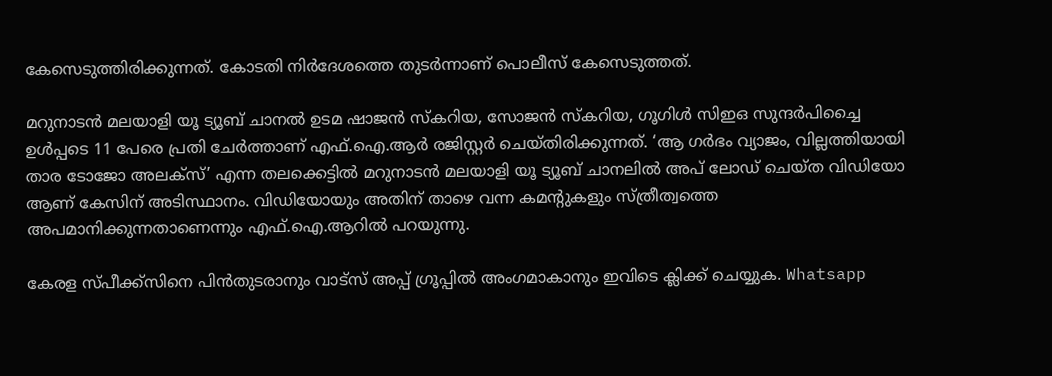കേസെടുത്തിരിക്കുന്നത്. കോടതി നിർദേശത്തെ തുടർന്നാണ് പൊലീസ് കേസെടുത്തത്.

മറുനാടൻ മലയാളി യൂ ട്യൂബ് ചാനല്‍‌ ഉടമ ഷാജൻ സ്കറിയ, സോജൻ സ്കറിയ, ഗൂഗിള്‍ സിഇഒ സുന്ദർപിച്ചൈ ഉള്‍പ്പടെ 11 പേരെ പ്രതി ചേർത്താണ് എഫ്.ഐ.ആർ രജിസ്റ്റർ ചെയ്തിരിക്കുന്നത്. ‘ആ ഗ‍‍ർഭം വ്യാജം, വില്ലത്തിയായി താര ടോജോ അലക്സ്’ എന്ന തലക്കെട്ടില്‍ മറുനാടൻ മലയാളി യൂ ട്യൂബ് ചാനലില്‍ അപ് ലോഡ് ചെയ്ത വിഡിയോ ആണ് കേസിന് അടിസ്ഥാനം. വിഡിയോയും അതിന് താഴെ വന്ന കമന്റുകളും സ്ത്രീത്വത്തെ അപമാനിക്കുന്നതാണെന്നും എഫ്.ഐ.ആറില്‍ പറയുന്നു.

കേരള സ്പീക്ക്സിനെ പിൻതുടരാനും വാട്സ് അപ്പ് ഗ്രൂപ്പിൽ അംഗമാകാനും ഇവിടെ ക്ലിക്ക് ചെയ്യുക. Whatsapp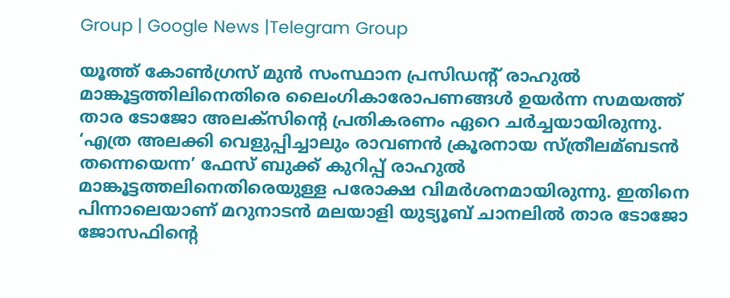Group | Google News |Telegram Group

യൂത്ത് കോണ്‍ഗ്രസ് മുൻ സംസ്ഥാന പ്രസിഡന്റ് രാഹുല്‍ മാങ്കൂട്ടത്തിലിനെതിരെ ലൈംഗികാരോപണങ്ങള്‍ ഉയ‍ർന്ന സമയത്ത് താര ടോജോ അലക്സിന്റെ പ്രതികരണം ഏറെ ചർച്ചയായിരുന്നു. ‘എത്ര അലക്കി വെളുപ്പിച്ചാലും രാവണൻ ക്രൂരനായ സ്ത്രീലമ്ബടൻ തന്നെയെന്ന’ ഫേസ് ബുക്ക് കുറിപ്പ് രാഹുല്‍ മാങ്കൂട്ടത്തലിനെതിരെയുള്ള പരോക്ഷ വിമ‍ർശനമായിരുന്നു. ഇതിനെ പിന്നാലെയാണ് മറുനാടൻ മലയാളി യുട്യൂബ് ചാനലില്‍ താര ടോജോ ജോസഫിന്റെ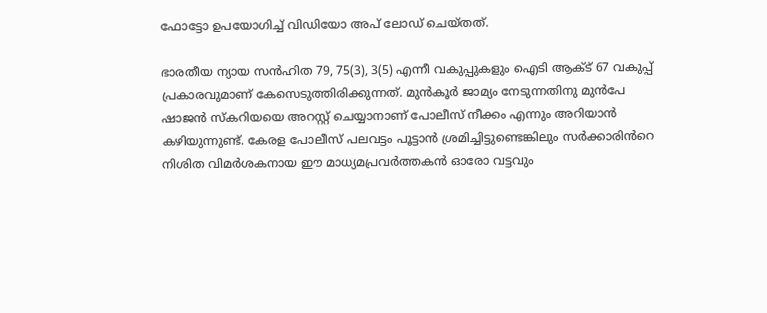ഫോട്ടോ ഉപയോഗിച്ച്‌ വിഡിയോ അപ് ലോഡ് ചെയ്തത്.

ഭാരതീയ ന്യായ സന്‍ഹിത 79, 75(3), 3(5) എന്നീ വകുപ്പുകളും ഐടി ആക്‌ട് 67 വകുപ്പ് പ്രകാരവുമാണ് കേസെടുത്തിരിക്കുന്നത്. മുൻകൂർ ജാമ്യം നേടുന്നതിനു മുൻപേ ഷാജൻ സ്കറിയയെ അറസ്റ്റ് ചെയ്യാനാണ് പോലീസ് നീക്കം എന്നും അറിയാൻ കഴിയുന്നുണ്ട്. കേരള പോലീസ് പലവട്ടം പൂട്ടാൻ ശ്രമിച്ചിട്ടുണ്ടെങ്കിലും സർക്കാരിൻറെ നിശിത വിമർശകനായ ഈ മാധ്യമപ്രവർത്തകൻ ഓരോ വട്ടവും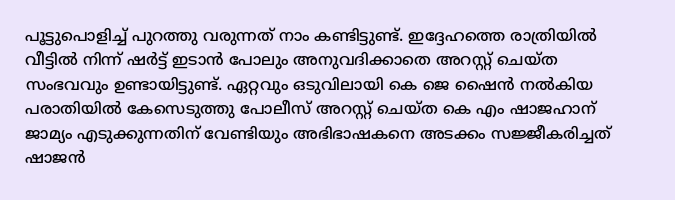പൂട്ടുപൊളിച്ച് പുറത്തു വരുന്നത് നാം കണ്ടിട്ടുണ്ട്. ഇദ്ദേഹത്തെ രാത്രിയിൽ വീട്ടിൽ നിന്ന് ഷർട്ട് ഇടാൻ പോലും അനുവദിക്കാതെ അറസ്റ്റ് ചെയ്ത സംഭവവും ഉണ്ടായിട്ടുണ്ട്. ഏറ്റവും ഒടുവിലായി കെ ജെ ഷൈൻ നൽകിയ പരാതിയിൽ കേസെടുത്തു പോലീസ് അറസ്റ്റ് ചെയ്ത കെ എം ഷാജഹാന് ജാമ്യം എടുക്കുന്നതിന് വേണ്ടിയും അഭിഭാഷകനെ അടക്കം സജ്ജീകരിച്ചത് ഷാജൻ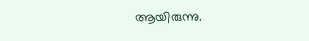ആയിരുന്നു.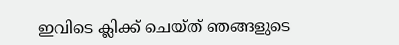ഇവിടെ ക്ലിക്ക് ചെയ്ത് ഞങ്ങളുടെ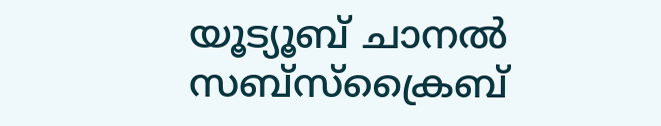യൂട്യൂബ് ചാനൽ സബ്സ്ക്രൈബ്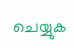ചെയ്യുക